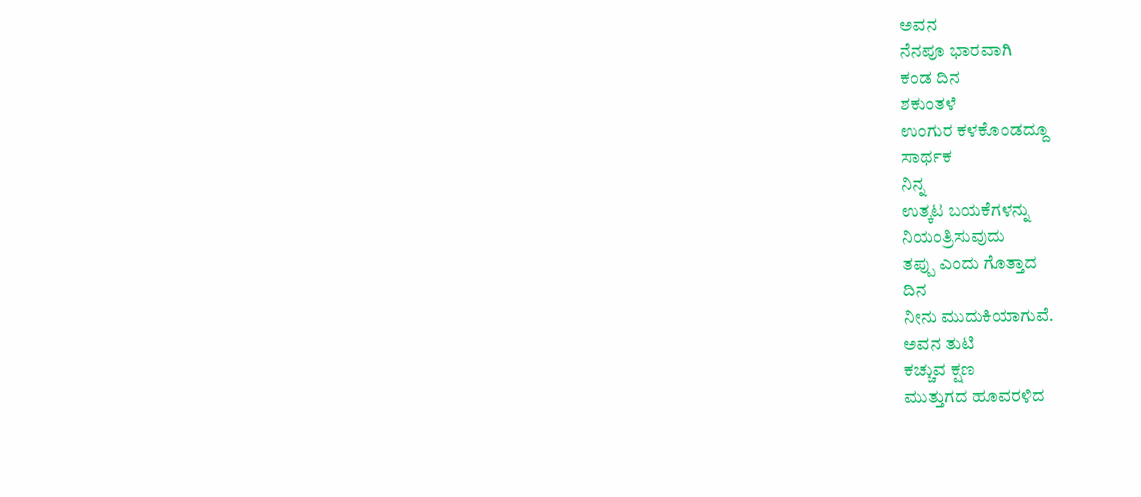ಅವನ
ನೆನಪೂ ಭಾರವಾಗಿ
ಕಂಡ ದಿನ
ಶಕುಂತಳೆ
ಉಂಗುರ ಕಳಕೊಂಡದ್ದೂ
ಸಾರ್ಥಕ
ನಿನ್ನ
ಉತ್ಕಟ ಬಯಕೆಗಳನ್ನು
ನಿಯಂತ್ರಿಸುವುದು
ತಪ್ಪು ಎಂದು ಗೊತ್ತಾದ
ದಿನ
ನೀನು ಮುದುಕಿಯಾಗುವೆ.
ಅವನ ತುಟಿ
ಕಚ್ಚುವ ಕ್ಷಣ
ಮುತ್ತುಗದ ಹೂವರಳಿದ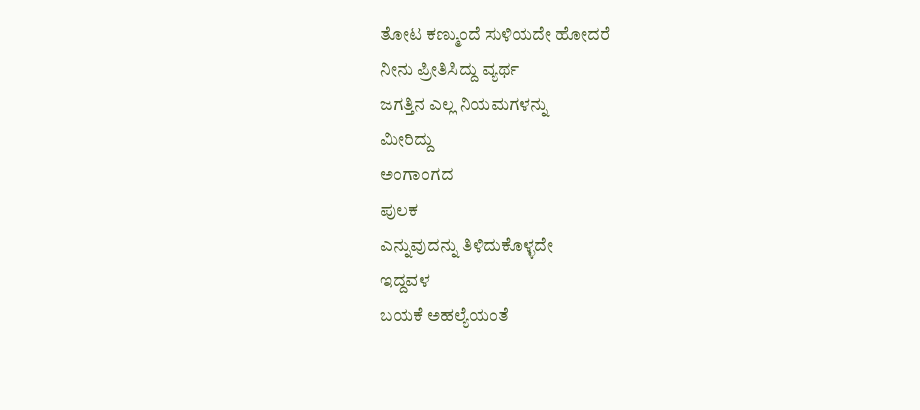ತೋಟ ಕಣ್ಮುಂದೆ ಸುಳಿಯದೇ ಹೋದರೆ
ನೀನು ಪ್ರೀತಿಸಿದ್ದು ವ್ಯರ್ಥ
ಜಗತ್ತಿನ ಎಲ್ಲ ನಿಯಮಗಳನ್ನು
ಮೀರಿದ್ದು
ಅಂಗಾಂಗದ
ಪುಲಕ
ಎನ್ನುವುದನ್ನು ತಿಳಿದುಕೊಳ್ಳದೇ
ಇದ್ದವಳ
ಬಯಕೆ ಅಹಲ್ಯೆಯಂತೆ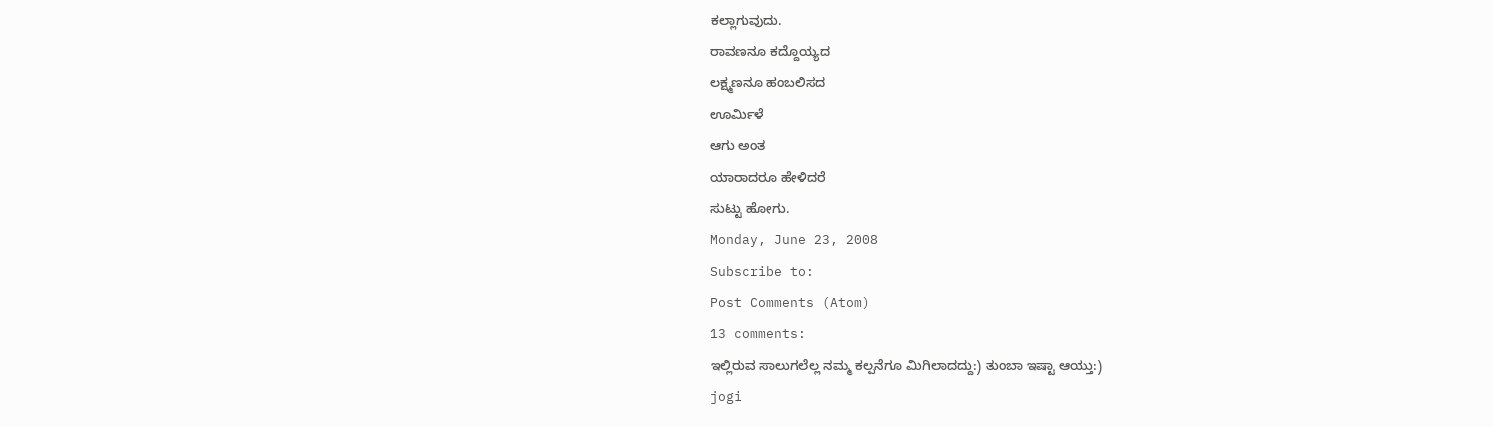ಕಲ್ಲಾಗುವುದು.
ರಾವಣನೂ ಕದ್ದೊಯ್ಯದ
ಲಕ್ಷ್ಮಣನೂ ಹಂಬಲಿಸದ
ಊರ್ಮಿಳೆ
ಆಗು ಅಂತ
ಯಾರಾದರೂ ಹೇಳಿದರೆ
ಸುಟ್ಟು ಹೋಗು.
Monday, June 23, 2008
Subscribe to:
Post Comments (Atom)
13 comments:
ಇಲ್ಲಿರುವ ಸಾಲುಗಲೆಲ್ಲ ನಮ್ಮ ಕಲ್ಪನೆಗೂ ಮಿಗಿಲಾದದ್ದು:) ತುಂಬಾ ಇಷ್ಟಾ ಆಯ್ತು:)
jogi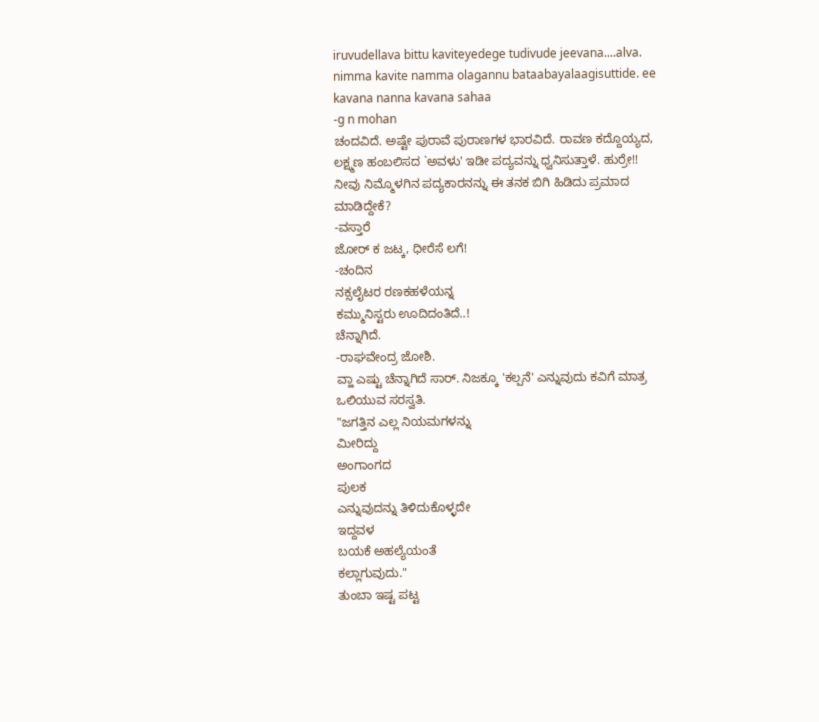iruvudellava bittu kaviteyedege tudivude jeevana....alva. nimma kavite namma olagannu bataabayalaagisuttide. ee kavana nanna kavana sahaa
-g n mohan
ಚಂದವಿದೆ. ಅಷ್ಟೇ ಪುರಾವೆ ಪುರಾಣಗಳ ಭಾರವಿದೆ. ರಾವಣ ಕದ್ದೊಯ್ಯದ, ಲಕ್ಷ್ಮಣ ಹಂಬಲಿಸದ `ಅವಳು' ಇಡೀ ಪದ್ಯವನ್ನು ಧ್ವನಿಸುತ್ತಾಳೆ. ಹುರ್ರೇ!!
ನೀವು ನಿಮ್ಮೊಳಗಿನ ಪದ್ಯಕಾರನನ್ನು ಈ ತನಕ ಬಿಗಿ ಹಿಡಿದು ಪ್ರಮಾದ ಮಾಡಿದ್ದೇಕೆ?
-ವಸ್ತಾರೆ
ಜೋರ್ ಕ ಜಟ್ಕ, ಧೀರೆಸೆ ಲಗೆ!
-ಚಂದಿನ
ನಕ್ಸಲೈಟರ ರಣಕಹಳೆಯನ್ನ
ಕಮ್ಮುನಿಸ್ಟರು ಊದಿದಂತಿದೆ..!
ಚೆನ್ನಾಗಿದೆ.
-ರಾಘವೇಂದ್ರ ಜೋಶಿ.
ವ್ಹಾ ಎಷ್ಟು ಚೆನ್ನಾಗಿದೆ ಸಾರ್. ನಿಜಕ್ಕೂ 'ಕಲ್ಪನೆ' ಎನ್ನುವುದು ಕವಿಗೆ ಮಾತ್ರ ಒಲಿಯುವ ಸರಸ್ವತಿ.
"ಜಗತ್ತಿನ ಎಲ್ಲ ನಿಯಮಗಳನ್ನು
ಮೀರಿದ್ದು
ಅಂಗಾಂಗದ
ಪುಲಕ
ಎನ್ನುವುದನ್ನು ತಿಳಿದುಕೊಳ್ಳದೇ
ಇದ್ದವಳ
ಬಯಕೆ ಅಹಲ್ಯೆಯಂತೆ
ಕಲ್ಲಾಗುವುದು."
ತುಂಬಾ ಇಷ್ಟ ಪಟ್ಟ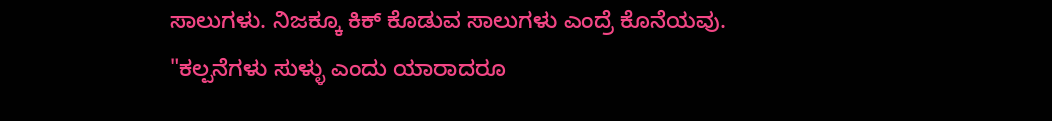ಸಾಲುಗಳು. ನಿಜಕ್ಕೂ ಕಿಕ್ ಕೊಡುವ ಸಾಲುಗಳು ಎಂದ್ರೆ ಕೊನೆಯವು. "ಕಲ್ಪನೆಗಳು ಸುಳ್ಳು ಎಂದು ಯಾರಾದರೂ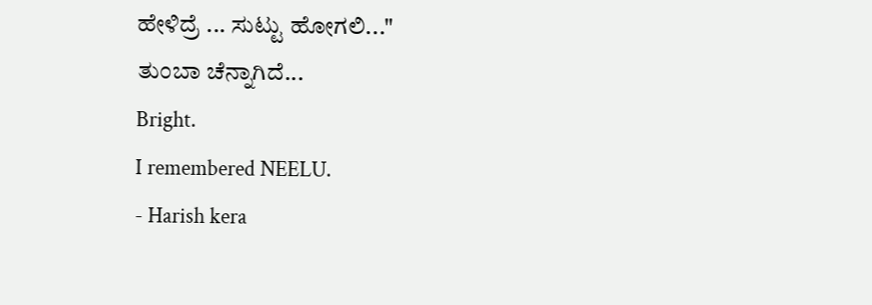ಹೇಳಿದ್ರೆ ... ಸುಟ್ಟು ಹೋಗಲಿ..."
ತುಂಬಾ ಚೆನ್ನಾಗಿದೆ...
Bright.
I remembered NEELU.
- Harish kera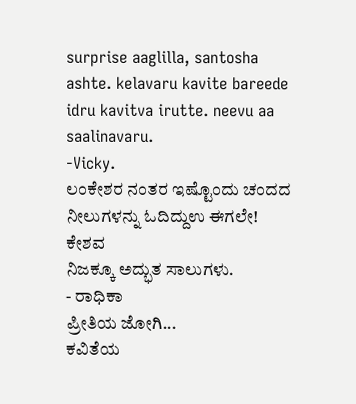surprise aaglilla, santosha ashte. kelavaru kavite bareede idru kavitva irutte. neevu aa saalinavaru.
-Vicky.
ಲಂಕೇಶರ ನಂತರ ಇಷ್ಟೊಂದು ಚಂದದ ನೀಲುಗಳನ್ನು ಓದಿದ್ದುಉ ಈಗಲೇ!
ಕೇಶವ
ನಿಜಕ್ಕೂ ಅದ್ಭುತ ಸಾಲುಗಳು.
- ರಾಧಿಕಾ
ಪ್ರೀತಿಯ ಜೋಗಿ...
ಕವಿತೆಯ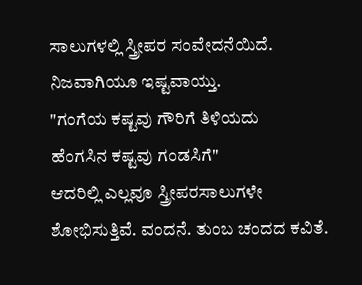ಸಾಲುಗಳಲ್ಲಿ ಸ್ತ್ರೀಪರ ಸಂವೇದನೆಯಿದೆ. ನಿಜವಾಗಿಯೂ ಇಷ್ಟವಾಯ್ತು.
"ಗಂಗೆಯ ಕಷ್ಟವು ಗೌರಿಗೆ ತಿಳಿಯದು
ಹೆಂಗಸಿನ ಕಷ್ಟವು ಗಂಡಸಿಗೆ"
ಆದರಿಲ್ಲಿ ಎಲ್ಲವೂ ಸ್ತ್ರೀಪರಸಾಲುಗಳೇ ಶೋಭಿಸುತ್ತಿವೆ. ವಂದನೆ. ತುಂಬ ಚಂದದ ಕವಿತೆ.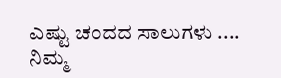ಎಷ್ಟು ಚಂದದ ಸಾಲುಗಳು ....
ನಿಮ್ಮ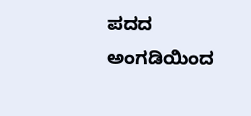ಪದದ ಅಂಗಡಿಯಿಂದ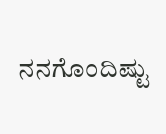ನನಗೊಂದಿಷ್ಟು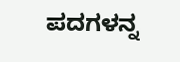ಪದಗಳನ್ನ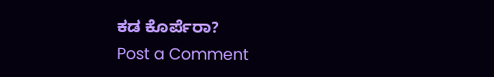ಕಡ ಕೊರ್ಪೆರಾ?
Post a Comment